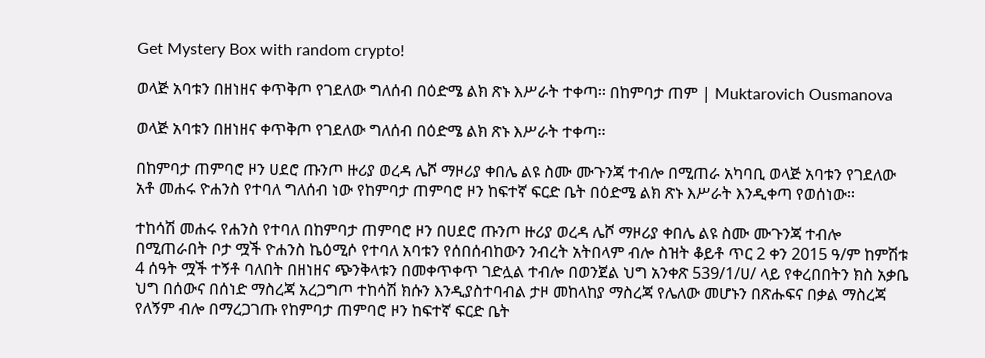Get Mystery Box with random crypto!

ወላጅ አባቱን በዘነዘና ቀጥቅጦ የገደለው ግለሰብ በዕድሜ ልክ ጽኑ እሥራት ተቀጣ፡፡ በከምባታ ጠም | Muktarovich Ousmanova

ወላጅ አባቱን በዘነዘና ቀጥቅጦ የገደለው ግለሰብ በዕድሜ ልክ ጽኑ እሥራት ተቀጣ፡፡

በከምባታ ጠምባሮ ዞን ሀደሮ ጡንጦ ዙሪያ ወረዳ ሌሾ ማዞሪያ ቀበሌ ልዩ ስሙ ሙጉንጃ ተብሎ በሚጠራ አካባቢ ወላጅ አባቱን የገደለው አቶ መሐሩ ዮሐንስ የተባለ ግለሰብ ነው የከምባታ ጠምባሮ ዞን ከፍተኛ ፍርድ ቤት በዕድሜ ልክ ጽኑ እሥራት እንዲቀጣ የወሰነው፡፡

ተከሳሽ መሐሩ የሐንስ የተባለ በከምባታ ጠምባሮ ዞን በሀደሮ ጡንጦ ዙሪያ ወረዳ ሌሾ ማዞሪያ ቀበሌ ልዩ ስሙ ሙጉንጃ ተብሎ በሚጠራበት ቦታ ሟች ዮሐንስ ኬዕሚሶ የተባለ አባቱን የሰበሰብከውን ንብረት አትበላም ብሎ ስዝት ቆይቶ ጥር 2 ቀን 2015 ዓ/ም ከምሽቱ 4 ሰዓት ሟች ተኝቶ ባለበት በዘነዘና ጭንቅላቱን በመቀጥቀጥ ገድሏል ተብሎ በወንጀል ህግ አንቀጽ 539/1/ሀ/ ላይ የቀረበበትን ክስ አቃቤ ህግ በሰውና በሰነድ ማስረጃ አረጋግጦ ተከሳሽ ክሱን እንዲያስተባብል ታዞ መከላከያ ማስረጃ የሌለው መሆኑን በጽሑፍና በቃል ማስረጃ የለኝም ብሎ በማረጋገጡ የከምባታ ጠምባሮ ዞን ከፍተኛ ፍርድ ቤት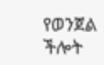የወንጀል ችሎት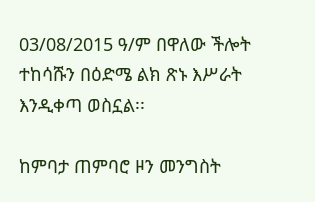03/08/2015 ዓ/ም በዋለው ችሎት ተከሳሹን በዕድሜ ልክ ጽኑ እሥራት እንዲቀጣ ወስኗል፡፡

ከምባታ ጠምባሮ ዞን መንግስት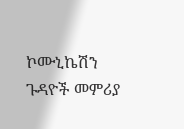ኮሙኒኬሽን ጉዳዮች መምሪያ